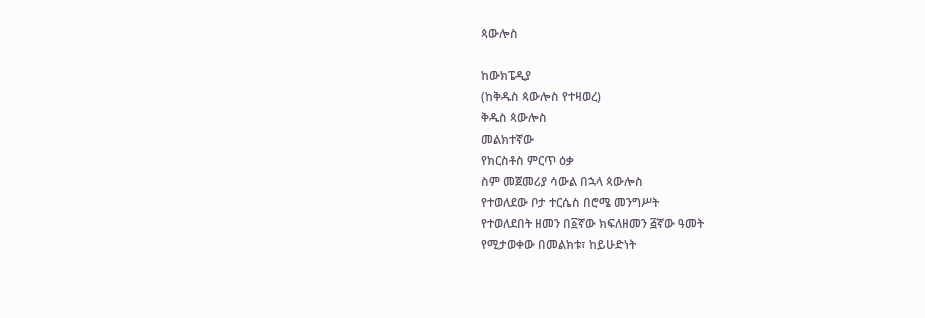ጳውሎስ

ከውክፔዲያ
(ከቅዱስ ጳውሎስ የተዛወረ)
ቅዱስ ጳውሎስ
መልክተኛው
የክርስቶስ ምርጥ ዕቃ
ስም መጀመሪያ ሳውል በኋላ ጳውሎስ
የተወለደው ቦታ ተርሴስ በሮሜ መንግሥት
የተወለደበት ዘመን በ፩ኛው ክፍለዘመን ፭ኛው ዓመት
የሚታወቀው በመልክቱ፣ ከይሁድነት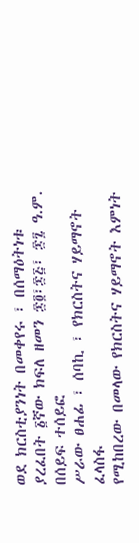ወደ ክርስቲያንነት በመቀየሩ ፣ በሰማዕትነቱ
ያረፈበት ፩ኛው ክፍለ ዘመን ፷፬፣፷፭፣ ፷፯ ዓ.ም. በሰይፍ ተሰይፎ
ሥራው ፀሐፊ ፣ ሰባኪ ፣ የክርስትና ሃይማኖት ፈላስፋ
የሚከበረው በመላው የክርስትና ሃይማኖት እምነት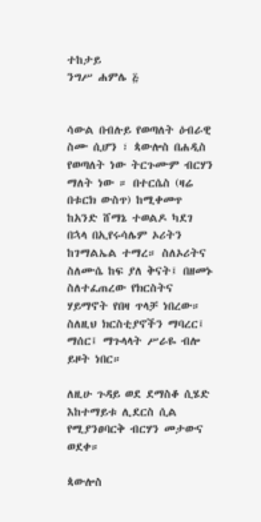ተከታይ
ንግሥ ሐምሌ ፭


ሳውል በብሉይ የወጣለት ዕብራዊ ስሙ ሲሆን ፣ ጳውሎስ በሐዲስ የወጣለት ነው ትርጉሙም ብርሃን ማለት ነው ። በተርሴስ (ዛሬ በቱርክ ውስጥ) ከሚቀመጥ ከአንድ ሸማኔ ተወልዶ ካደገ በኋላ በኢየሩሳሌም ኦሪትን ከገማልኤል ተማረ። ስለኦሪትና ስለሙሴ ከፍ ያለ ቅናት፤ በዘመኑ ስለተፈጠረው የክርስትና ሃይማኖት የበዛ ጥላቻ ነበረው። ስለዚህ ክርስቲያኖችን ማባረር፤ ማሰር፤ ማጉላላት ሥራዬ ብሎ ይዞት ነበር።

ለዚሁ ጉዳይ ወደ ደማስቆ ሲሄድ እከተማይቱ ሊደርስ ሲል የሚያንፀባርቅ ብርሃን መታውና ወደቀ።

ጳውሎስ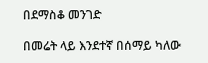በደማስቆ መንገድ

በመሬት ላይ እንደተኛ በሰማይ ካለው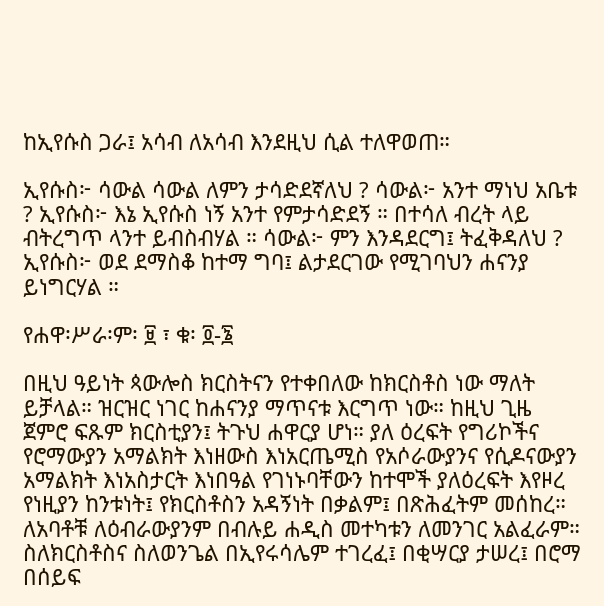ከኢየሱስ ጋራ፤ አሳብ ለአሳብ እንደዚህ ሲል ተለዋወጠ።

ኢየሱስ፦ ሳውል ሳውል ለምን ታሳድደኛለህ ? ሳውል፦ አንተ ማነህ አቤቱ ? ኢየሱስ፦ እኔ ኢየሱስ ነኝ አንተ የምታሳድደኝ ። በተሳለ ብረት ላይ ብትረግጥ ላንተ ይብስብሃል ። ሳውል፦ ምን እንዳደርግ፤ ትፈቅዳለህ ? ኢየሱስ፦ ወደ ደማስቆ ከተማ ግባ፤ ልታደርገው የሚገባህን ሐናንያ ይነግርሃል ።

የሐዋ፡ሥራ፡ም፡ ፱ ፣ ቁ፡ ፬-፮

በዚህ ዓይነት ጳውሎስ ክርስትናን የተቀበለው ከክርስቶስ ነው ማለት ይቻላል። ዝርዝር ነገር ከሐናንያ ማጥናቱ እርግጥ ነው። ከዚህ ጊዜ ጀምሮ ፍጹም ክርስቲያን፤ ትጉህ ሐዋርያ ሆነ። ያለ ዕረፍት የግሪኮችና የሮማውያን አማልክት እነዘውስ እነአርጤሚስ የአሶራውያንና የሲዶናውያን አማልክት እነአስታርት እነበዓል የገነኑባቸውን ከተሞች ያለዕረፍት እየዞረ የነዚያን ከንቱነት፤ የክርስቶስን አዳኝነት በቃልም፤ በጽሕፈትም መሰከረ። ለአባቶቹ ለዕብራውያንም በብሉይ ሐዲስ መተካቱን ለመንገር አልፈራም። ስለክርስቶስና ስለወንጌል በኢየሩሳሌም ተገረፈ፤ በቂሣርያ ታሠረ፤ በሮማ በሰይፍ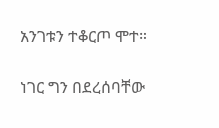አንገቱን ተቆርጦ ሞተ።

ነገር ግን በደረሰባቸው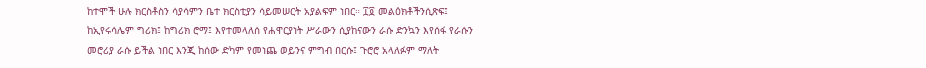ከተሞች ሁሉ ክርስቶስን ሳያሳምን ቤተ ክርስቲያን ሳይመሠርት አያልፍም ነበር። ፲፬ መልዕክቶችንሲጽፍ፤ ከኢየሩሳሌም ግሪክ፤ ከግሪክ ሮማ፤ እየተመላለሰ የሐዋርያነት ሥራውን ሲያከናውን ራሱ ድንኳን እየሰፋ የራሱን መሮሪያ ራሱ ይችል ነበር እንጂ ከሰው ድካም የመነጨ ወይንና ምግብ በርሱ፤ ጉሮሮ አላለፉም ማለት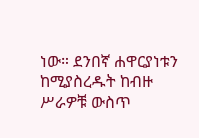ነው። ደንበኛ ሐዋርያነቱን ከሚያስረዱት ከብዙ ሥራዎቹ ውስጥ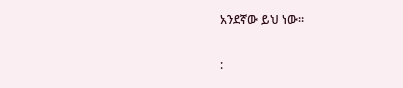አንደኛው ይህ ነው።

: